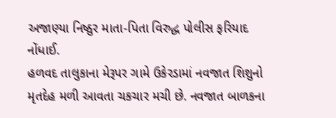અજાણ્યા નિષ્ઠુર માતા-પિતા વિરુદ્ધ પોલીસ ફરિયાદ નોંધાઈ.
હળવદ તાલુકાના મેરૂપર ગામે ઉકેરડામાં નવજાત શિશુનો મૃતદેહ મળી આવતા ચકચાર મચી છે. નવજાત બાળકના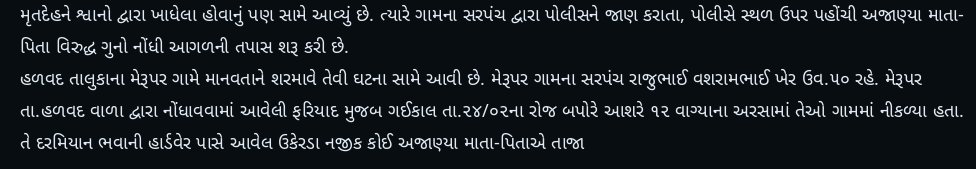મૃતદેહને શ્વાનો દ્વારા ખાધેલા હોવાનું પણ સામે આવ્યું છે. ત્યારે ગામના સરપંચ દ્વારા પોલીસને જાણ કરાતા, પોલીસે સ્થળ ઉપર પહોંચી અજાણ્યા માતા-પિતા વિરુદ્ધ ગુનો નોંધી આગળની તપાસ શરૂ કરી છે.
હળવદ તાલુકાના મેરૂપર ગામે માનવતાને શરમાવે તેવી ઘટના સામે આવી છે. મેરૂપર ગામના સરપંચ રાજુભાઈ વશરામભાઈ ખેર ઉવ.૫૦ રહે. મેરૂપર તા.હળવદ વાળા દ્વારા નોંધાવવામાં આવેલી ફરિયાદ મુજબ ગઈકાલ તા.૨૪/૦૨ના રોજ બપોરે આશરે ૧૨ વાગ્યાના અરસામાં તેઓ ગામમાં નીકળ્યા હતા. તે દરમિયાન ભવાની હાર્ડવેર પાસે આવેલ ઉકેરડા નજીક કોઈ અજાણ્યા માતા-પિતાએ તાજા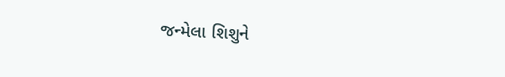જન્મેલા શિશુને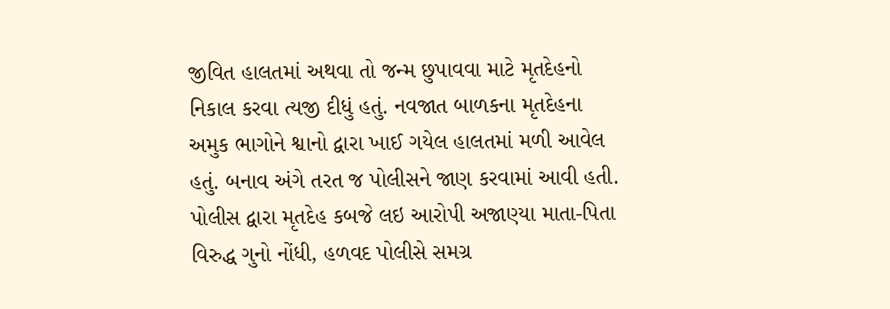જીવિત હાલતમાં અથવા તો જન્મ છુપાવવા માટે મૃતદેહનો નિકાલ કરવા ત્યજી દીધું હતું. નવજાત બાળકના મૃતદેહના અમુક ભાગોને શ્વાનો દ્વારા ખાઈ ગયેલ હાલતમાં મળી આવેલ હતું. બનાવ અંગે તરત જ પોલીસને જાણ કરવામાં આવી હતી. પોલીસ દ્વારા મૃતદેહ કબજે લઇ આરોપી અજાણ્યા માતા-પિતા વિરુદ્ધ ગુનો નોંધી, હળવદ પોલીસે સમગ્ર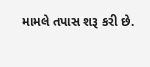મામલે તપાસ શરૂ કરી છે.